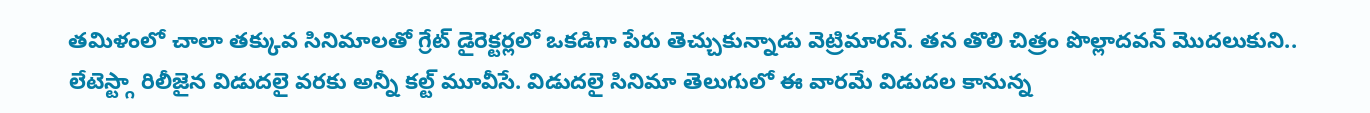తమిళంలో చాలా తక్కువ సినిమాలతో గ్రేట్ డైరెక్టర్లలో ఒకడిగా పేరు తెచ్చుకున్నాడు వెట్రిమారన్. తన తొలి చిత్రం పొల్లాదవన్ మొదలుకుని.. లేటెస్ట్గా రిలీజైన విడుదలై వరకు అన్నీ కల్ట్ మూవీసే. విడుదలై సినిమా తెలుగులో ఈ వారమే విడుదల కానున్న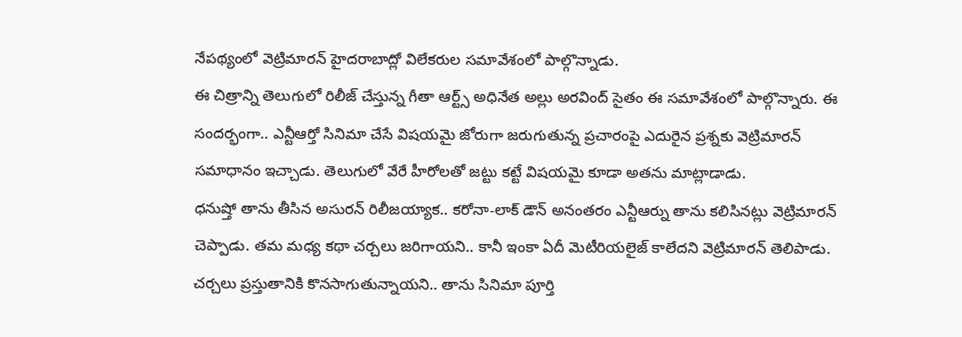నేపథ్యంలో వెట్రిమారన్ హైదరాబాద్లో విలేకరుల సమావేశంలో పాల్గొన్నాడు.
ఈ చిత్రాన్ని తెలుగులో రిలీజ్ చేస్తున్న గీతా ఆర్ట్స్ అధినేత అల్లు అరవింద్ సైతం ఈ సమావేశంలో పాల్గొన్నారు. ఈ సందర్భంగా.. ఎన్టీఆర్తో సినిమా చేసే విషయమై జోరుగా జరుగుతున్న ప్రచారంపై ఎదురైన ప్రశ్నకు వెట్రిమారన్ సమాధానం ఇచ్చాడు. తెలుగులో వేరే హీరోలతో జట్టు కట్టే విషయమై కూడా అతను మాట్లాడాడు.
ధనుష్తో తాను తీసిన అసురన్ రిలీజయ్యాక.. కరోనా-లాక్ డౌన్ అనంతరం ఎన్టీఆర్ను తాను కలిసినట్లు వెట్రిమారన్ చెప్పాడు. తమ మధ్య కథా చర్చలు జరిగాయని.. కానీ ఇంకా ఏదీ మెటీరియలైజ్ కాలేదని వెట్రిమారన్ తెలిపాడు. చర్చలు ప్రస్తుతానికి కొనసాగుతున్నాయని.. తాను సినిమా పూర్తి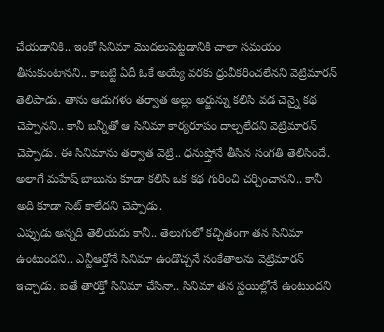చేయడానికి.. ఇంకో సినిమా మొదలుపెట్టడానికి చాలా సమయం తీసుకుంటానని.. కాబట్టి ఏదీ ఓకే అయ్యే వరకు ధ్రువీకరించలేనని వెట్రిమారన్ తెలిపాడు. తాను ఆడుగళం తర్వాత అల్లు అర్జున్ను కలిసి వడ చెన్నై కథ చెప్పానని.. కానీ బన్నీతో ఆ సినిమా కార్యరూపం దాల్చలేదని వెట్రిమారన్ చెప్పాడు. ఈ సినిమాను తర్వాత వెట్రి.. ధనుష్తోనే తీసిన సంగతి తెలిసిందే. అలాగే మహేష్ బాబును కూడా కలిసి ఒక కథ గురించి చర్చించానని.. కానీ అది కూడా సెట్ కాలేదని చెప్పాడు.
ఎప్పుడు అన్నది తెలియదు కానీ.. తెలుగులో కచ్చితంగా తన సినిమా ఉంటుందని.. ఎన్టీఆర్తోనే సినిమా ఉండొచ్చనే సంకేతాలను వెట్రిమారన్ ఇచ్చాడు. ఐతే తారక్తో సినిమా చేసినా.. సినిమా తన స్టయిల్లోనే ఉంటుందని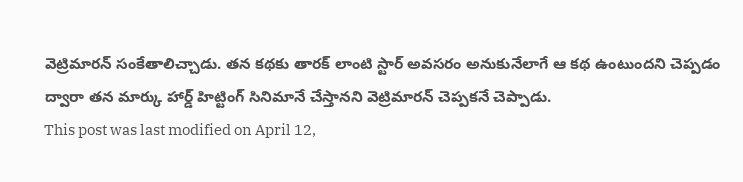వెట్రిమారన్ సంకేతాలిచ్చాడు. తన కథకు తారక్ లాంటి స్టార్ అవసరం అనుకునేలాగే ఆ కథ ఉంటుందని చెప్పడం ద్వారా తన మార్కు హార్డ్ హిట్టింగ్ సినిమానే చేస్తానని వెట్రిమారన్ చెప్పకనే చెప్పాడు.
This post was last modified on April 12,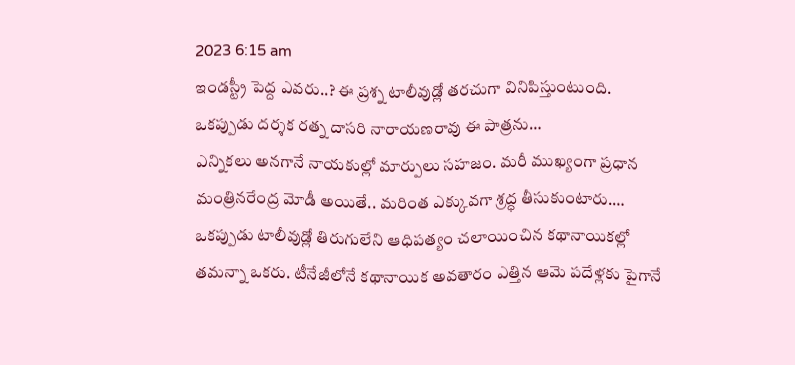2023 6:15 am
ఇండస్ట్రీ పెద్ద ఎవరు..? ఈ ప్రశ్న టాలీవుడ్లో తరచుగా వినిపిస్తుంటుంది. ఒకప్పుడు దర్శక రత్న దాసరి నారాయణరావు ఈ పాత్రను…
ఎన్నికలు అనగానే నాయకుల్లో మార్పులు సహజం. మరీ ముఖ్యంగా ప్రధాన మంత్రినరేంద్ర మోడీ అయితే.. మరింత ఎక్కువగా శ్రద్ధ తీసుకుంటారు.…
ఒకప్పుడు టాలీవుడ్లో తిరుగులేని ఆధిపత్యం చలాయించిన కథానాయికల్లో తమన్నా ఒకరు. టీనేజీలోనే కథానాయిక అవతారం ఎత్తిన ఆమె పదేళ్లకు పైగానే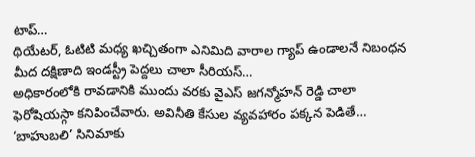టాప్…
థియేటర్, ఓటిటి మధ్య ఖచ్చితంగా ఎనిమిది వారాల గ్యాప్ ఉండాలనే నిబంధన మీద దక్షిణాది ఇండస్ట్రీ పెద్దలు చాలా సీరియస్…
అధికారంలోకి రావడానికి ముందు వరకు వైఎస్ జగన్మోహన్ రెడ్డి చాలా ఫెరోషియస్గా కనిపించేవారు. అవినీతి కేసుల వ్యవహారం పక్కన పెడితే…
‘బాహుబలి’ సినిమాకు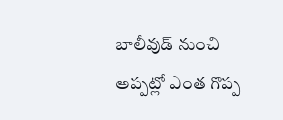బాలీవుడ్ నుంచి అప్పట్లో ఎంత గొప్ప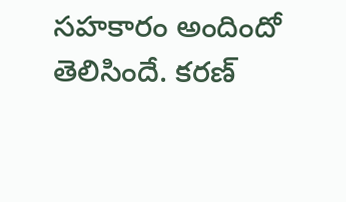సహకారం అందిందో తెలిసిందే. కరణ్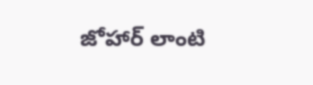జోహార్ లాంటి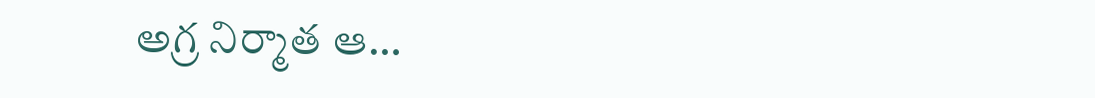అగ్ర నిర్మాత ఆ…